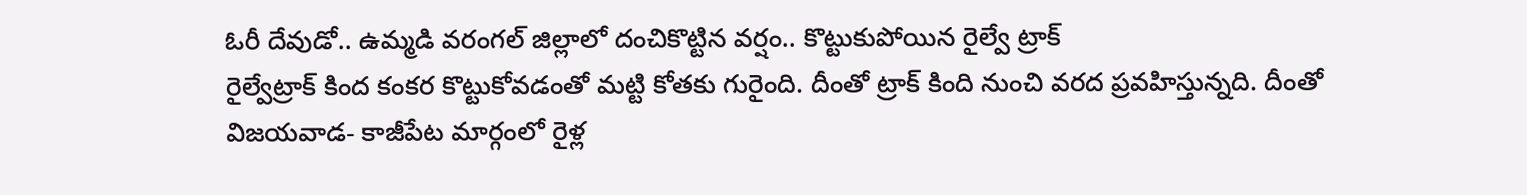ఓరీ దేవుడో.. ఉమ్మడి వరంగల్ జిల్లాలో దంచికొట్టిన వర్షం.. కొట్టుకుపోయిన రైల్వే ట్రాక్
రైల్వేట్రాక్ కింద కంకర కొట్టుకోవడంతో మట్టి కోతకు గురైంది. దీంతో ట్రాక్ కింది నుంచి వరద ప్రవహిస్తున్నది. దీంతో విజయవాడ- కాజీపేట మార్గంలో రైళ్ల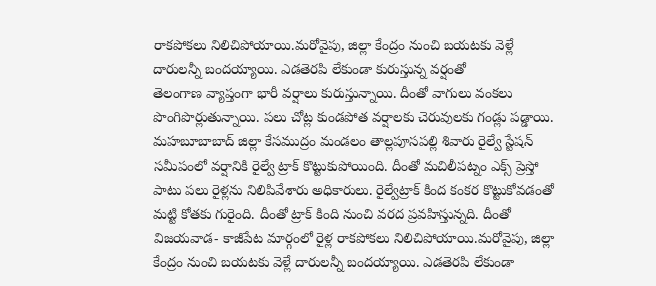రాకపోకలు నిలిచిపోయాయి.మరోవైపు, జిల్లా కేంద్రం నుంచి బయటకు వెళ్లే దారులన్నీ బందయ్యాయి. ఎడతెరపి లేకుండా కురుస్తున్న వర్షంతో
తెలంగాణ వ్యాప్తంగా భారీ వర్షాలు కురుస్తున్నాయి. దీంతో వాగులు వంకలు పొంగిపొర్లుతున్నాయి. పలు చోట్ల కుండపోత వర్షాలకు చెరువులకు గండ్లు పడ్డాయి. మహబూబాబాద్ జిల్లా కేసముద్రం మండలం తాల్లపూసపల్లి శివారు రైల్వే స్టేషన్ సమీపంలో వర్షానికి రైల్వే ట్రాక్ కొట్టుకుపోయింది. దీంతో మచిలీపట్నం ఎక్స్ ప్రెస్తో పాటు పలు రైళ్లను నిలిపివేశారు అధికారులు. రైల్వేట్రాక్ కింద కంకర కొట్టుకోవడంతో మట్టి కోతకు గురైంది. దీంతో ట్రాక్ కింది నుంచి వరద ప్రవహిస్తున్నది. దీంతో విజయవాడ- కాజీపేట మార్గంలో రైళ్ల రాకపోకలు నిలిచిపోయాయి.మరోవైపు, జిల్లా కేంద్రం నుంచి బయటకు వెళ్లే దారులన్నీ బందయ్యాయి. ఎడతెరపి లేకుండా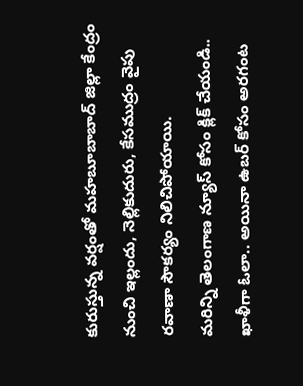కురుస్తున్న వర్షంతో మహబూబాబాద్ జిల్లా కేంద్రం నుంచి ఇల్లందు, నెల్లికుదురు, కేసముద్రం వైపు రవాణా సౌకర్యం నిలిచిపోయాయి.
మరిన్ని తెలంగాణ న్యూస్ కోసం క్లిక్ చేయండి..
ఖాళీగా ఓలా.. అయినా ఉబర్ కోసం అరగంట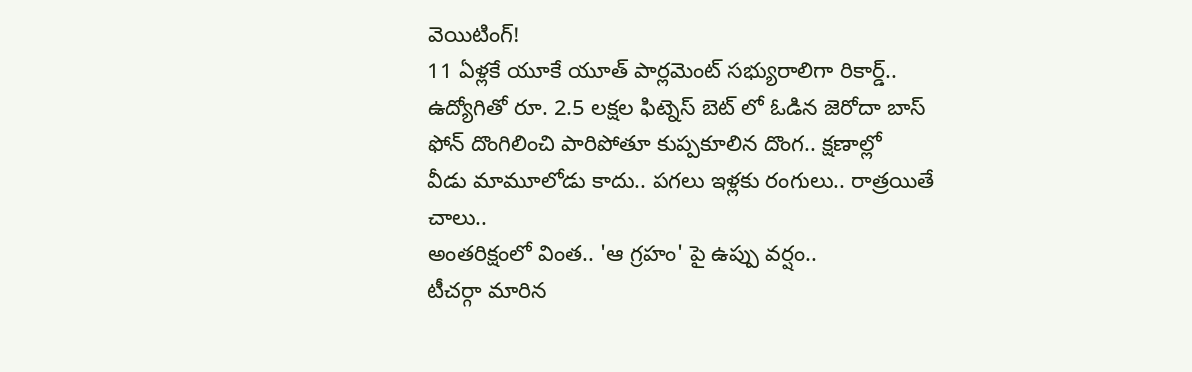వెయిటింగ్!
11 ఏళ్లకే యూకే యూత్ పార్లమెంట్ సభ్యురాలిగా రికార్డ్..
ఉద్యోగితో రూ. 2.5 లక్షల ఫిట్నెస్ బెట్ లో ఓడిన జెరోదా బాస్
ఫోన్ దొంగిలించి పారిపోతూ కుప్పకూలిన దొంగ.. క్షణాల్లో
వీడు మామూలోడు కాదు.. పగలు ఇళ్లకు రంగులు.. రాత్రయితే చాలు..
అంతరిక్షంలో వింత.. 'ఆ గ్రహం' పై ఉప్పు వర్షం..
టీచర్గా మారిన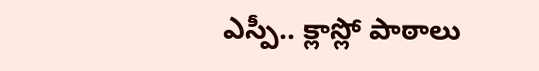ఎస్పీ.. క్లాస్లో పాఠాలు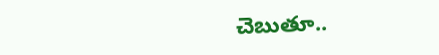చెబుతూ..